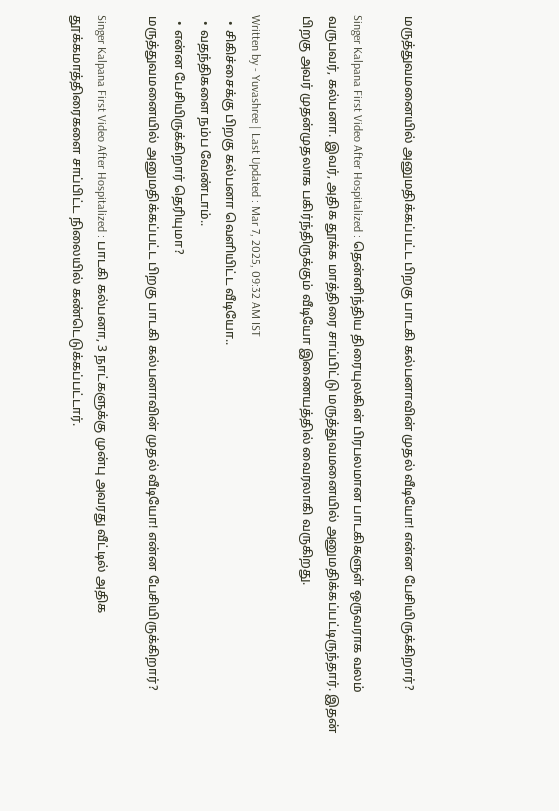மருத்துவமனையில் அனுமதிக்கப்பட்ட பிறகு பாடகி கல்பனாவின் முதல் வீடியோ! என்ன பேசியிருக்கிறார்?

Singer Kalpana First Video After Hospitalized : தென்னிந்திய திரையுலகின் பிரபலமான பாடகிகளுள் ஒருவராக வலம் வருபவர், கல்பனா. இவர், அதிக தூக்க மாத்திரை சாப்பிட்டு மருத்துவமனையில் அனுமதிக்கப்பட்டிருந்தார். இதன் பிறகு அவர் முதன்முதலாக பகிர்ந்திருக்கும் வீடியோ இணையத்தில் வைரலாகி வருகிறது.

Written by - Yuvashree | Last Updated : Mar 7, 2025, 09:32 AM IST
  • சிகிச்சைக்கு பிறகு கல்பனா வெளியிட்ட வீடியோ..
  • வதந்திகளை நம்ப வேண்டாம்..
  • என்ன பேசியிருக்கிறார் தெரியுமா?
மருத்துவமனையில் அனுமதிக்கப்பட்ட பிறகு பாடகி கல்பனாவின் முதல் வீடியோ! என்ன பேசியிருக்கிறார்?

Singer Kalpana First Video After Hospitalized : பாடகி கல்பனா, 3 நாட்களுக்கு முன்பு அவரது வீட்டில் அதிக தூக்கமாத்திரைகளை சாப்பிட்ட நிலையில் கண்டெடுக்கப்பட்டார்.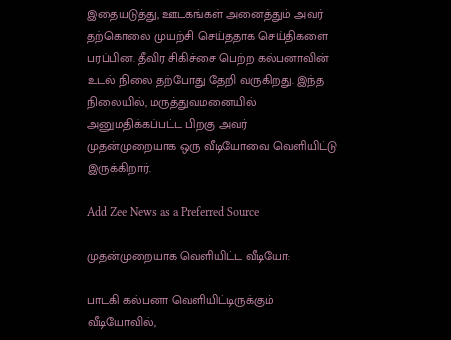இதையடுத்து, ஊடகங்கள் அனைத்தும் அவர் தற்கொலை முயற்சி செய்ததாக செய்திகளை பரப்பின. தீவிர சிகிச்சை பெற்ற கல்பனாவின் உடல் நிலை தற்போது தேறி வருகிறது. இந்த நிலையில், மருத்துவமனையில் அனுமதிக்கப்பட்ட பிறகு அவர் முதன்முறையாக ஒரு வீடியோவை வெளியிட்டு இருக்கிறார்.

Add Zee News as a Preferred Source

முதன்முறையாக வெளியிட்ட வீடியோ:

பாடகி கல்பனா வெளியிட்டிருக்கும் வீடியோவில்,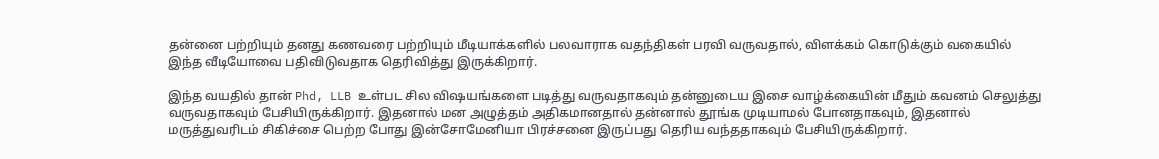தன்னை பற்றியும் தனது கணவரை பற்றியும் மீடியாக்களில் பலவாராக வதந்திகள் பரவி வருவதால், விளக்கம் கொடுக்கும் வகையில் இந்த வீடியோவை பதிவிடுவதாக தெரிவித்து இருக்கிறார்.

இந்த வயதில் தான் Phd, LLB உள்பட சில விஷயங்களை படித்து வருவதாகவும் தன்னுடைய இசை வாழ்க்கையின் மீதும் கவனம் செலுத்து வருவதாகவும் பேசியிருக்கிறார். இதனால் மன அழுத்தம் அதிகமானதால் தன்னால் தூங்க முடியாமல் போனதாகவும், இதனால் மருத்துவரிடம் சிகிச்சை பெற்ற போது இன்சோமேனியா பிரச்சனை இருப்பது தெரிய வந்ததாகவும் பேசியிருக்கிறார்.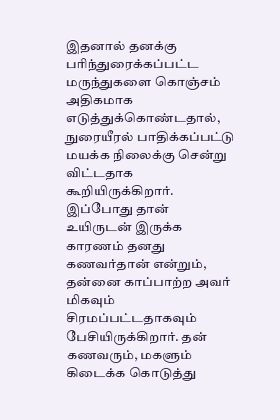இதனால் தனக்கு பரிந்துரைக்கப்பட்ட மருந்துகளை கொஞ்சம் அதிகமாக எடுத்துக்கொண்டதால், நுரையீரல் பாதிக்கப்பட்டு மயக்க நிலைக்கு சென்று விட்டதாக கூறியிருக்கிறார். இப்போது தான் உயிருடன் இருக்க காரணம் தனது கணவர்தான் என்றும், தன்னை காப்பாற்ற அவர் மிகவும் சிரமப்பட்டதாகவும் பேசியிருக்கிறார். தன் கணவரும், மகளும் கிடைக்க கொடுத்து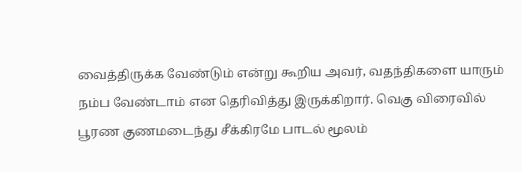வைத்திருக்க வேண்டும் என்று கூறிய அவர், வதந்திகளை யாரும் நம்ப வேண்டாம் என தெரிவித்து இருக்கிறார். வெகு விரைவில் பூரண குணமடைந்து சீக்கிரமே பாடல் மூலம்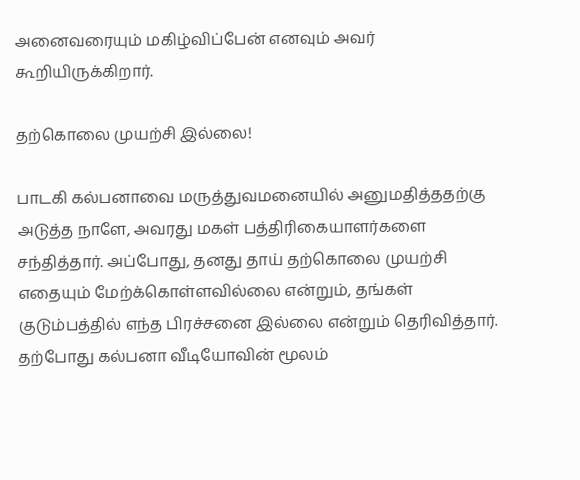அனைவரையும் மகிழ்விப்பேன் எனவும் அவர் கூறியிருக்கிறார்.

தற்கொலை முயற்சி இல்லை!

பாடகி கல்பனாவை மருத்துவமனையில் அனுமதித்ததற்கு அடுத்த நாளே, அவரது மகள் பத்திரிகையாளர்களை சந்தித்தார். அப்போது, தனது தாய் தற்கொலை முயற்சி எதையும் மேற்க்கொள்ளவில்லை என்றும், தங்கள் குடும்பத்தில் எந்த பிரச்சனை இல்லை என்றும் தெரிவித்தார். தற்போது கல்பனா வீடியோவின் மூலம்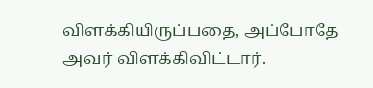விளக்கியிருப்பதை, அப்போதே அவர் விளக்கிவிட்டார்.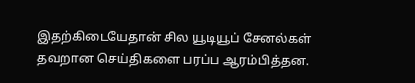இதற்கிடையேதான் சில யூடியூப் சேனல்கள் தவறான செய்திகளை பரப்ப ஆரம்பித்தன.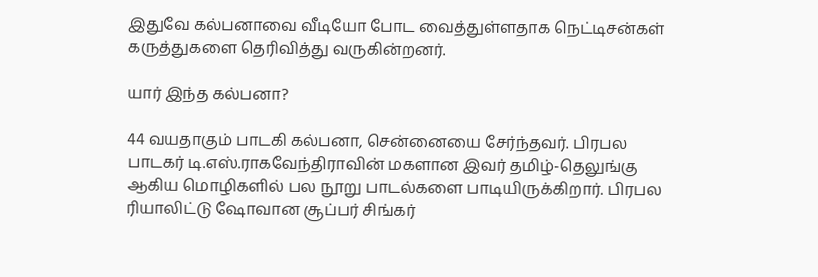இதுவே கல்பனாவை வீடியோ போட வைத்துள்ளதாக நெட்டிசன்கள் கருத்துகளை தெரிவித்து வருகின்றனர்.

யார் இந்த கல்பனா?

44 வயதாகும் பாடகி கல்பனா, சென்னையை சேர்ந்தவர். பிரபல பாடகர் டி.எஸ்.ராகவேந்திராவின் மகளான இவர் தமிழ்-தெலுங்கு ஆகிய மொழிகளில் பல நூறு பாடல்களை பாடியிருக்கிறார். பிரபல ரியாலிட்டு ஷோவான சூப்பர் சிங்கர்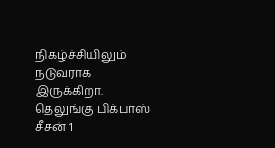நிகழ்ச்சியிலும் நடுவராக இருக்கிறா. தெலுங்கு பிக்பாஸ் சீசன் 1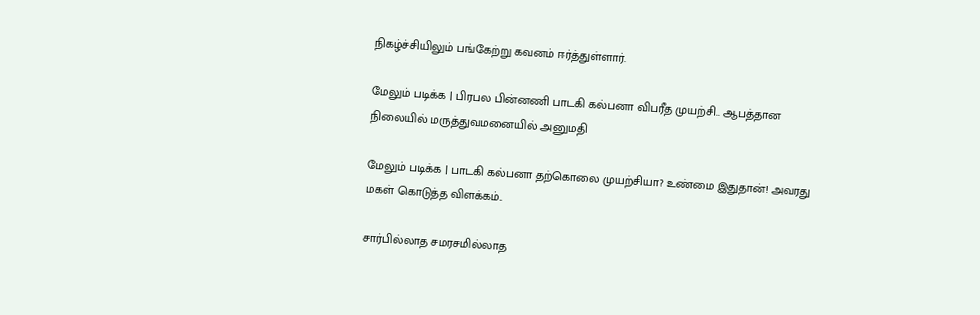நிகழ்ச்சியிலும் பங்கேற்று கவனம் ஈர்த்துள்ளார்.

மேலும் படிக்க | பிரபல பின்னணி பாடகி கல்பனா விபரீத முயற்சி.. ஆபத்தான நிலையில் மருத்துவமனையில் அனுமதி

மேலும் படிக்க | பாடகி கல்பனா தற்கொலை முயற்சியா? உண்மை இதுதான்! அவரது மகள் கொடுத்த விளக்கம்..

சார்பில்லாத சமரசமில்லாத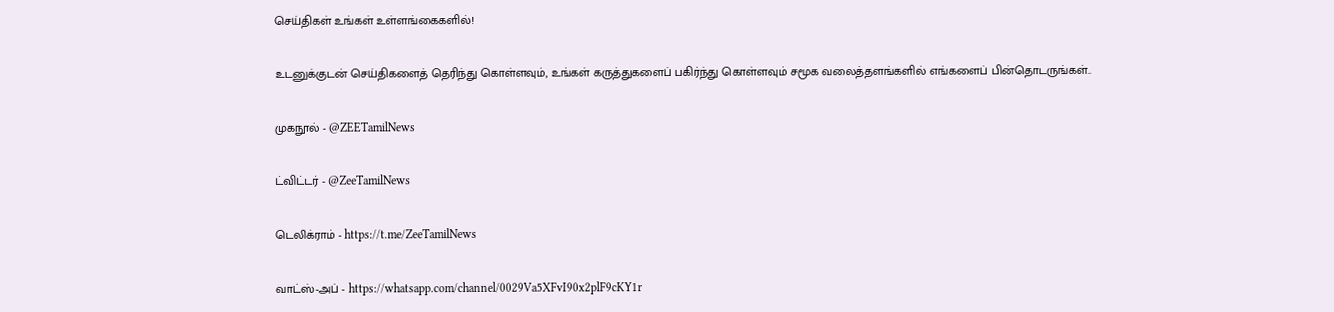செய்திகள் உங்கள் உள்ளங்கைகளில்!

உடனுக்குடன் செய்திகளைத் தெரிந்து கொள்ளவும், உங்கள் கருத்துகளைப் பகிர்ந்து கொள்ளவும் சமூக வலைத்தளங்களில் எங்களைப் பின்தொடருங்கள்..

முகநூல் - @ZEETamilNews

ட்விட்டர் - @ZeeTamilNews

டெலிக்ராம் - https://t.me/ZeeTamilNews

வாட்ஸ்-அப் - https://whatsapp.com/channel/0029Va5XFvI90x2plF9cKY1r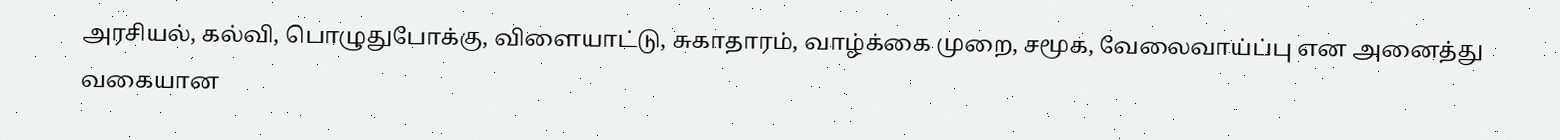அரசியல், கல்வி, பொழுதுபோக்கு, விளையாட்டு, சுகாதாரம், வாழ்க்கை முறை, சமூக, வேலைவாய்ப்பு என அனைத்து வகையான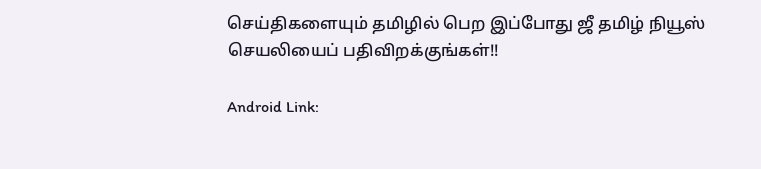செய்திகளையும் தமிழில் பெற இப்போது ஜீ தமிழ் நியூஸ் செயலியைப் பதிவிறக்குங்கள்!!

Android Link: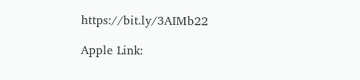https://bit.ly/3AIMb22

Apple Link: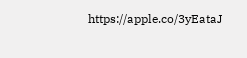https://apple.co/3yEataJ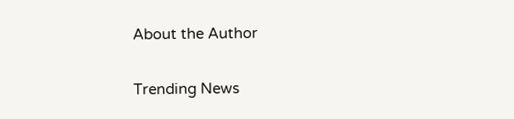About the Author

Trending News